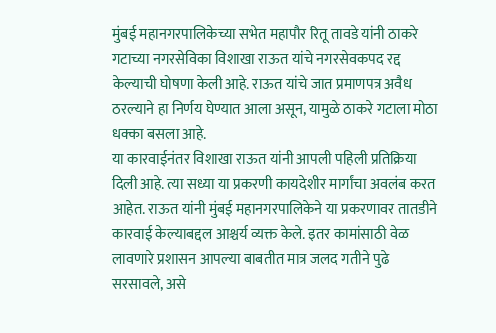मुंबई महानगरपालिकेच्या सभेत महापौर रितू तावडे यांनी ठाकरे गटाच्या नगरसेविका विशाखा राऊत यांचे नगरसेवकपद रद्द केल्याची घोषणा केली आहे. राऊत यांचे जात प्रमाणपत्र अवैध ठरल्याने हा निर्णय घेण्यात आला असून, यामुळे ठाकरे गटाला मोठा धक्का बसला आहे.
या कारवाईनंतर विशाखा राऊत यांनी आपली पहिली प्रतिक्रिया दिली आहे. त्या सध्या या प्रकरणी कायदेशीर मार्गांचा अवलंब करत आहेत. राऊत यांनी मुंबई महानगरपालिकेने या प्रकरणावर तातडीने कारवाई केल्याबद्दल आश्चर्य व्यक्त केले. इतर कामांसाठी वेळ लावणारे प्रशासन आपल्या बाबतीत मात्र जलद गतीने पुढे सरसावले, असे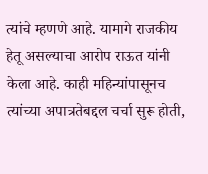त्यांचे म्हणणे आहे. यामागे राजकीय हेतू असल्याचा आरोप राऊत यांनी केला आहे. काही महिन्यांपासूनच त्यांच्या अपात्रतेबद्दल चर्चा सुरू होती,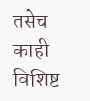तसेच काही विशिष्ट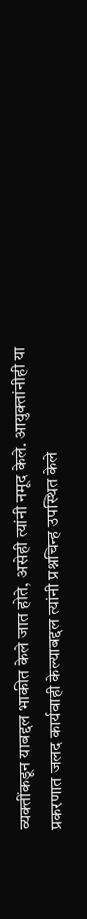व्यक्तींकडून याबद्दल भाकीत केले जात होते, असेही त्यांनी नमूद केले. आयुक्तांनीही या प्रकरणात जलद कार्यवाही केल्याबद्दल त्यांनी प्रश्नचिन्ह उपस्थित केले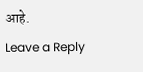आहे.
Leave a Reply